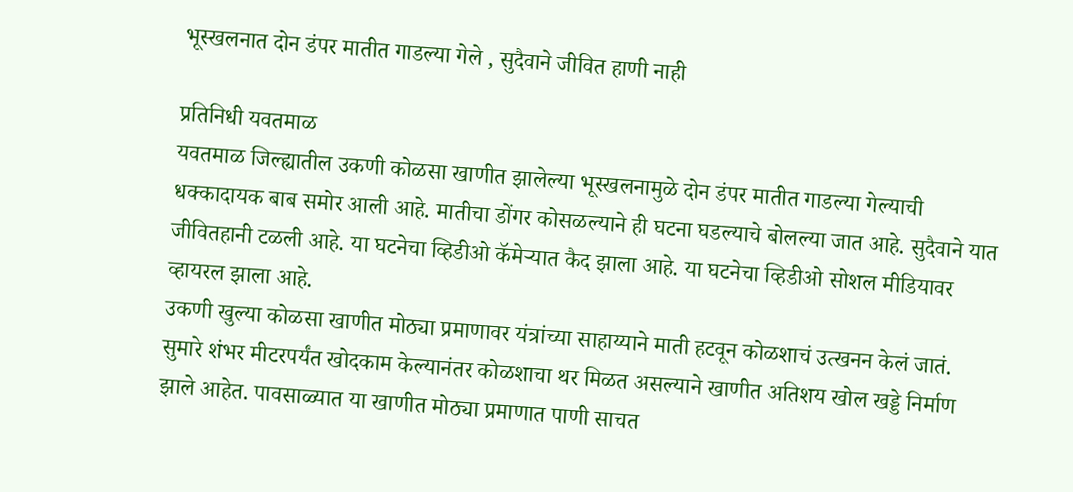भूस्खलनात दोन डंपर मातीत गाडल्या गेले , सुदैवाने जीवित हाणी नाही

प्रतिनिधी यवतमाळ
यवतमाळ जिल्ह्यातील उकणी कोळसा खाणीत झालेल्या भूस्खलनामुळे दोन डंपर मातीत गाडल्या गेल्याची धक्कादायक बाब समोर आली आहे. मातीचा डोंगर कोसळल्याने ही घटना घडल्याचे बोलल्या जात आहे. सुदैवाने यात जीवितहानी टळली आहे. या घटनेचा व्हिडीओ कॅमेऱ्यात कैद झाला आहे. या घटनेचा व्हिडीओ सोशल मीडियावर व्हायरल झाला आहे.
उकणी खुल्या कोळसा खाणीत मोठ्या प्रमाणावर यंत्रांच्या साहाय्याने माती हटवून कोळशाचं उत्खनन केलं जातं. सुमारे शंभर मीटरपर्यंत खोदकाम केल्यानंतर कोळशाचा थर मिळत असल्याने खाणीत अतिशय खोल खड्डे निर्माण झाले आहेत. पावसाळ्यात या खाणीत मोठ्या प्रमाणात पाणी साचत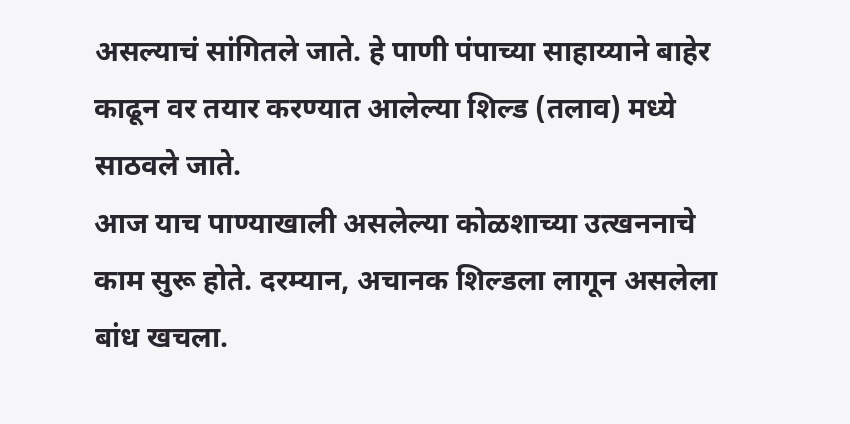असल्याचं सांगितले जाते. हे पाणी पंपाच्या साहाय्याने बाहेर काढून वर तयार करण्यात आलेल्या शिल्ड (तलाव) मध्ये साठवले जाते.
आज याच पाण्याखाली असलेल्या कोळशाच्या उत्खननाचे काम सुरू होते. दरम्यान, अचानक शिल्डला लागून असलेला बांध खचला.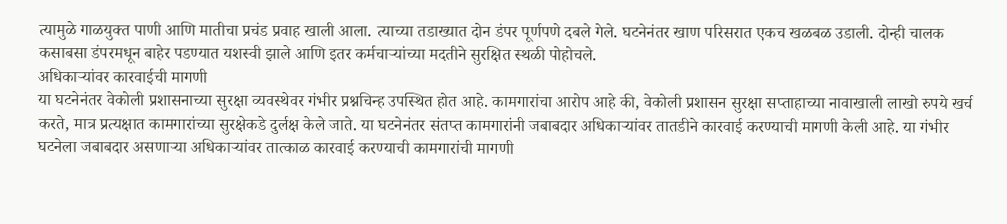त्यामुळे गाळयुक्त पाणी आणि मातीचा प्रचंड प्रवाह खाली आला. त्याच्या तडाख्यात दोन डंपर पूर्णपणे दबले गेले. घटनेनंतर खाण परिसरात एकच खळबळ उडाली. दोन्ही चालक कसाबसा डंपरमधून बाहेर पडण्यात यशस्वी झाले आणि इतर कर्मचाऱ्यांच्या मदतीने सुरक्षित स्थळी पोहोचले.
अधिकाऱ्यांवर कारवाईची मागणी
या घटनेनंतर वेकोली प्रशासनाच्या सुरक्षा व्यवस्थेवर गंभीर प्रश्नचिन्ह उपस्थित होत आहे. कामगारांचा आरोप आहे की, वेकोली प्रशासन सुरक्षा सप्ताहाच्या नावाखाली लाखो रुपये खर्च करते, मात्र प्रत्यक्षात कामगारांच्या सुरक्षेकडे दुर्लक्ष केले जाते. या घटनेनंतर संतप्त कामगारांनी जबाबदार अधिकाऱ्यांवर तातडीने कारवाई करण्याची मागणी केली आहे. या गंभीर घटनेला जबाबदार असणाऱ्या अधिकाऱ्यांवर तात्काळ कारवाई करण्याची कामगारांची मागणी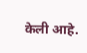केली आहे.